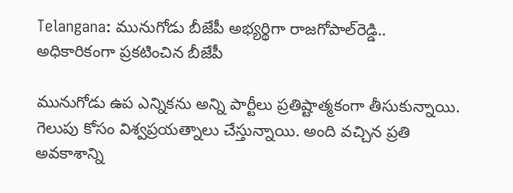Telangana: మునుగోడు బీజేపీ అభ్యర్థిగా రాజగోపాల్‌రెడ్డి.. అధికారికంగా ప్రకటించిన బీజేపీ

మునుగోడు ఉప ఎన్నికను అన్ని పార్టీలు ప్రతిష్టాత్మకంగా తీసుకున్నాయి. గెలుపు కోసం విశ్వప్రయత్నాలు చేస్తున్నాయి. అంది వచ్చిన ప్రతి అవకాశాన్ని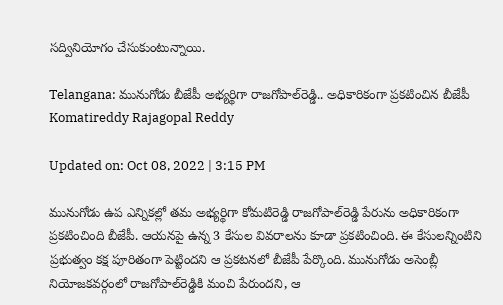సద్వినియోగం చేసుకుంటున్నాయి.

Telangana: మునుగోడు బీజేపీ అభ్యర్థిగా రాజగోపాల్‌రెడ్డి.. అధికారికంగా ప్రకటించిన బీజేపీ
Komatireddy Rajagopal Reddy

Updated on: Oct 08, 2022 | 3:15 PM

మునుగోడు ఉప ఎన్నికల్లో తమ అభ్యర్థిగా కోమటిరెడ్డి రాజగోపాల్‌రెడ్డి పేరును అధికారికంగా ప్రకటించింది బీజేపీ. ఆయనపై ఉన్న 3 కేసుల వివరాలను కూడా ప్రకటించింది. ఈ కేసులన్నింటిని ప్రభుత్వం కక్ష పూరితంగా పెట్టిందని ఆ ప్రకటనలో బీజేపీ పేర్కొంది. మునుగోడు అసెంబ్లీ నియోజకవర్గంలో రాజగోపాల్‌రెడ్డికి మంచి పేరుందని, ఆ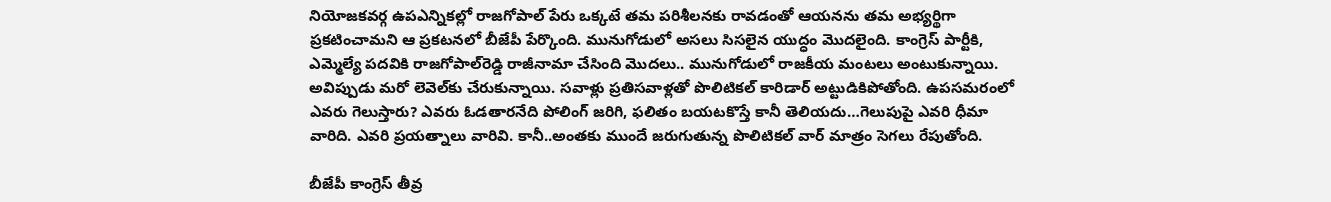నియోజకవర్గ ఉపఎన్నికల్లో రాజగోపాల్‌ పేరు ఒక్కటే తమ పరిశీలనకు రావడంతో ఆయనను తమ అభ్యర్థిగా ప్రకటించామని ఆ ప్రకటనలో బీజేపీ పేర్కొంది. మునుగోడులో అసలు సిసలైన యుద్ధం మొదలైంది. కాంగ్రెస్‌ పార్టీకి, ఎమ్మెల్యే పదవికి రాజగోపాల్‌రెడ్డి రాజీనామా చేసింది మొదలు.. మునుగోడులో రాజకీయ మంటలు అంటుకున్నాయి. అవిప్పుడు మరో లెవెల్‌కు చేరుకున్నాయి. సవాళ్లు ప్రతిసవాళ్లతో పొలిటికల్‌ కారిడార్‌ అట్టుడికిపోతోంది. ఉపసమరంలో ఎవరు గెలుస్తారు? ఎవరు ఓడతారనేది పోలింగ్‌ జరిగి, ఫలితం బయటకొస్తే కానీ తెలియదు…గెలుపుపై ఎవరి ధీమా వారిది. ఎవరి ప్రయత్నాలు వారివి. కానీ..అంతకు ముందే జరుగుతున్న పొలిటికల్‌ వార్‌ మాత్రం సెగలు రేపుతోంది.

బీజేపీ కాంగ్రెస్ తీవ్ర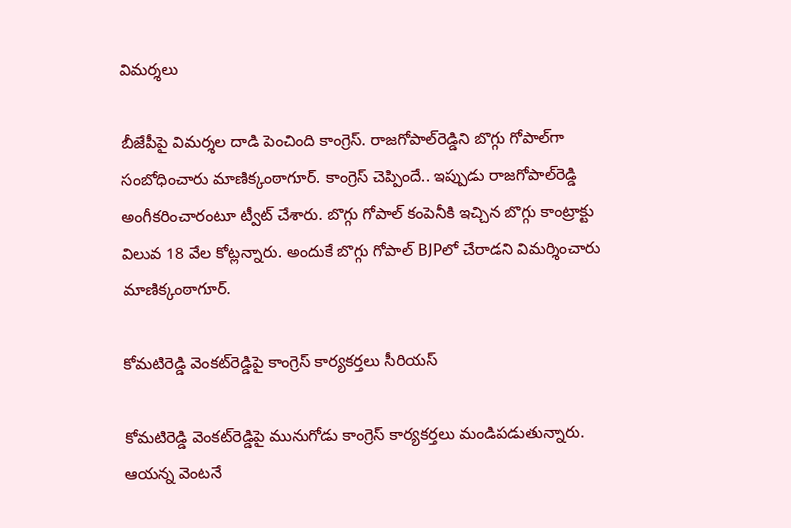విమర్శలు

బీజేపీపై విమర్శల దాడి పెంచింది కాంగ్రెస్‌. రాజగోపాల్‌రెడ్డిని బొగ్గు గోపాల్‌గా సంబోధించారు మాణిక్కంఠాగూర్‌. కాంగ్రెస్ చెప్పిందే.. ఇప్పుడు రాజగోపాల్‌రెడ్డి అంగీకరించారంటూ ట్వీట్‌ చేశారు. బొగ్గు గోపాల్ కంపెనీకి ఇచ్చిన బొగ్గు కాంట్రాక్టు విలువ 18 వేల కోట్లన్నారు. అందుకే బొగ్గు గోపాల్‌ BJPలో చేరాడని విమర్శించారు మాణిక్కంఠాగూర్‌.

కోమటిరెడ్డి వెంకట్‌రెడ్డిపై కాంగ్రెస్ కార్యకర్తలు సీరియస్

కోమటిరెడ్డి వెంకట్‌రెడ్డిపై మునుగోడు కాంగ్రెస్‌ కార్యకర్తలు మండిపడుతున్నారు. ఆయన్న వెంటనే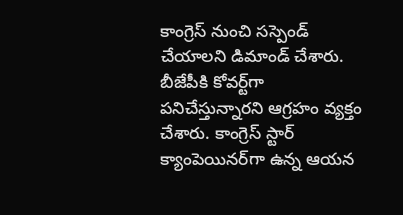కాంగ్రెస్‌ నుంచి సస్పెండ్‌ చేయాలని డిమాండ్‌ చేశారు. బీజేపీకి కోవర్ట్‌గా పనిచేస్తున్నారని ఆగ్రహం వ్యక్తం చేశారు. కాంగ్రెస్‌ స్టార్‌ క్యాంపెయినర్‌గా ఉన్న ఆయన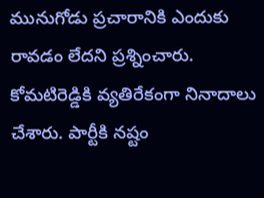మునుగోడు ప్రచారానికి ఎందుకు రావడం లేదని ప్రశ్నించారు. కోమటిరెడ్డికి వ్యతిరేకంగా నినాదాలు చేశారు. పార్టీకి నష్టం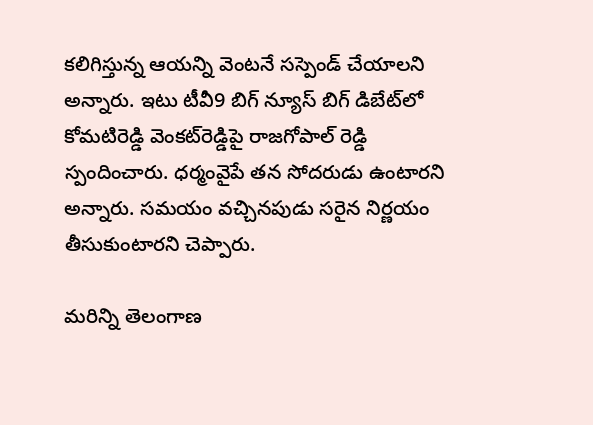కలిగిస్తున్న ఆయన్ని వెంటనే సస్పెండ్‌ చేయాలని అన్నారు. ఇటు టీవీ9 బిగ్‌ న్యూస్‌ బిగ్‌ డిబేట్‌లో కోమటిరెడ్డి వెంకట్‌రెడ్డిపై రాజగోపాల్‌ రెడ్డి స్పందించారు. ధర్మంవైపే తన సోదరుడు ఉంటారని అన్నారు. సమయం వచ్చినపుడు సరైన నిర్ణయం తీసుకుంటారని చెప్పారు.

మరిన్ని తెలంగాణ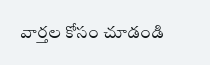వార్తల కోసం చూడండి